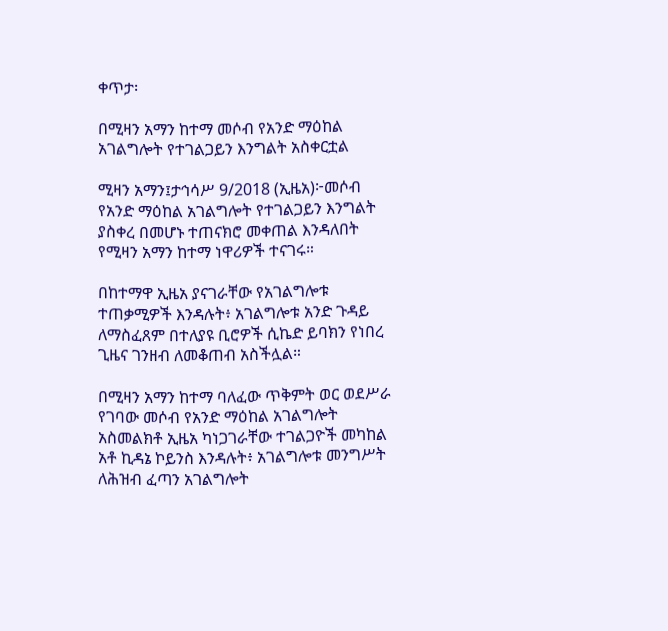ቀጥታ፡

በሚዛን አማን ከተማ መሶብ የአንድ ማዕከል አገልግሎት የተገልጋይን እንግልት አስቀርቷል

ሚዛን አማን፤ታኅሳሥ 9/2018 (ኢዜአ)፦መሶብ የአንድ ማዕከል አገልግሎት የተገልጋይን እንግልት ያስቀረ በመሆኑ ተጠናክሮ መቀጠል እንዳለበት የሚዛን አማን ከተማ ነዋሪዎች ተናገሩ።

በከተማዋ ኢዜአ ያናገራቸው የአገልግሎቱ ተጠቃሚዎች እንዳሉት፥ አገልግሎቱ አንድ ጉዳይ ለማስፈጸም በተለያዩ ቢሮዎች ሲኬድ ይባክን የነበረ ጊዜና ገንዘብ ለመቆጠብ አስችሏል።

በሚዛን አማን ከተማ ባለፈው ጥቅምት ወር ወደሥራ የገባው መሶብ የአንድ ማዕከል አገልግሎት አስመልክቶ ኢዜአ ካነጋገራቸው ተገልጋዮች መካከል አቶ ኪዳኔ ኮይንስ እንዳሉት፥ አገልግሎቱ መንግሥት ለሕዝብ ፈጣን አገልግሎት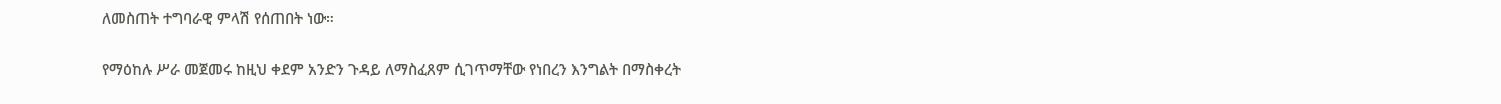ለመስጠት ተግባራዊ ምላሽ የሰጠበት ነው።

የማዕከሉ ሥራ መጀመሩ ከዚህ ቀደም አንድን ጉዳይ ለማስፈጸም ሲገጥማቸው የነበረን እንግልት በማስቀረት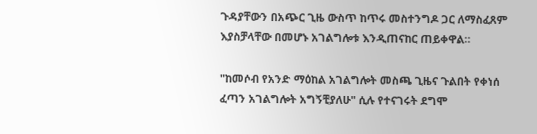ጉዳያቸውን በአጭር ጊዜ ውስጥ ከጥሩ መስተንግዶ ጋር ለማስፈጸም እያስቻላቸው በመሆኑ አገልግሎቱ እንዲጠናከር ጠይቀዋል።

"ከመሶብ የአንድ ማዕከል አገልግሎት መስጫ ጊዜና ጉልበት የቀነሰ ፈጣን አገልግሎት አግኝቺያለሁ" ሲሉ የተናገሩት ደግሞ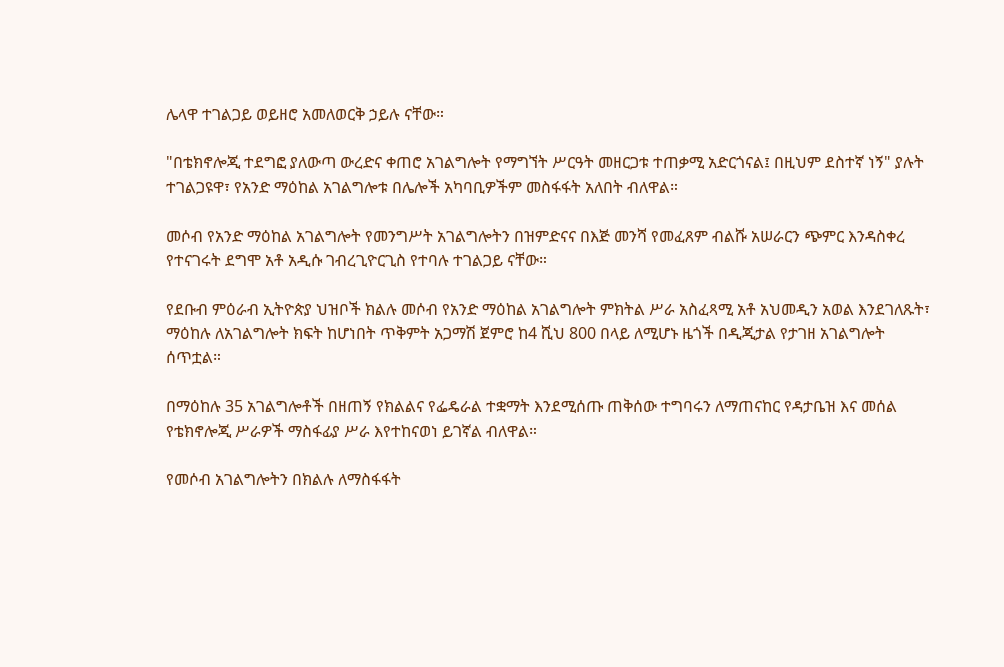ሌላዋ ተገልጋይ ወይዘሮ አመለወርቅ ኃይሉ ናቸው።

"በቴክኖሎጂ ተደግፎ ያለውጣ ውረድና ቀጠሮ አገልግሎት የማግኘት ሥርዓት መዘርጋቱ ተጠቃሚ አድርጎናል፤ በዚህም ደስተኛ ነኝ" ያሉት ተገልጋዩዋ፣ የአንድ ማዕከል አገልግሎቱ በሌሎች አካባቢዎችም መስፋፋት አለበት ብለዋል።

መሶብ የአንድ ማዕከል አገልግሎት የመንግሥት አገልግሎትን በዝምድናና በእጅ መንሻ የመፈጸም ብልሹ አሠራርን ጭምር እንዳስቀረ የተናገሩት ደግሞ አቶ አዲሱ ገብረጊዮርጊስ የተባሉ ተገልጋይ ናቸው።

የደቡብ ምዕራብ ኢትዮጵያ ህዝቦች ክልሉ መሶብ የአንድ ማዕከል አገልግሎት ምክትል ሥራ አስፈጻሚ አቶ አህመዲን አወል እንደገለጹት፣ ማዕከሉ ለአገልግሎት ክፍት ከሆነበት ጥቅምት አጋማሽ ጀምሮ ከ4 ሺህ 800 በላይ ለሚሆኑ ዜጎች በዲጂታል የታገዘ አገልግሎት ሰጥቷል።

በማዕከሉ 35 አገልግሎቶች በዘጠኝ የክልልና የፌዴራል ተቋማት እንደሚሰጡ ጠቅሰው ተግባሩን ለማጠናከር የዳታቤዝ እና መሰል የቴክኖሎጂ ሥራዎች ማስፋፊያ ሥራ እየተከናወነ ይገኛል ብለዋል።

የመሶብ አገልግሎትን በክልሉ ለማስፋፋት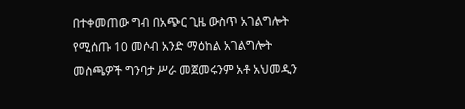በተቀመጠው ግብ በአጭር ጊዜ ውስጥ አገልግሎት የሚሰጡ 10 መሶብ አንድ ማዕከል አገልግሎት መስጫዎች ግንባታ ሥራ መጀመሩንም አቶ አህመዲን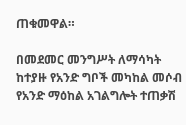ጠቁመዋል።

በመደመር መንግሥት ለማሳካት ከተያዙ የአንድ ግቦች መካከል መሶብ የአንድ ማዕከል አገልግሎት ተጠቃሽ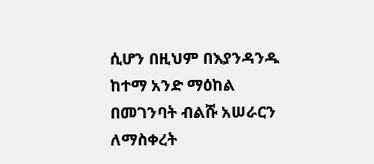ሲሆን በዚህም በእያንዳንዱ ከተማ አንድ ማዕከል በመገንባት ብልሹ አሠራርን ለማስቀረት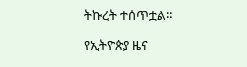ትኩረት ተሰጥቷል።

የኢትዮጵያ ዜና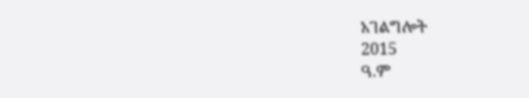አገልግሎት
2015
ዓ.ም